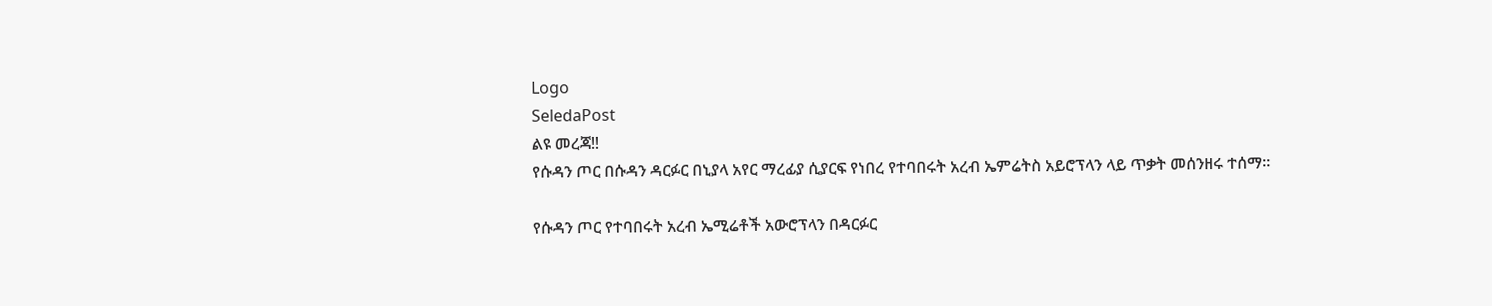Logo
SeledaPost
ልዩ መረጃ‼
የሱዳን ጦር በሱዳን ዳርፉር በኒያላ አየር ማረፊያ ሲያርፍ የነበረ የተባበሩት አረብ ኤምሬትስ አይሮፕላን ላይ ጥቃት መሰንዘሩ ተሰማ።

የሱዳን ጦር የተባበሩት አረብ ኤሚሬቶች አውሮፕላን በዳርፉር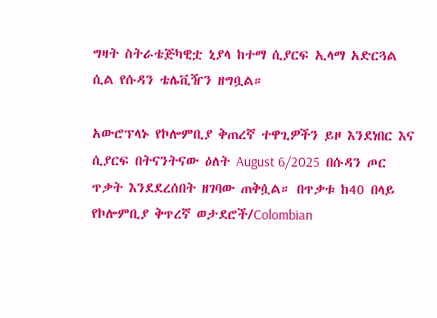ግዛት ስትራቴጅካዊቷ ኒያላ ከተማ ሲያርፍ ኢላማ አድርጓል ሲል የሱዳን ቴሌቪዥን ዘግቧል።

አውሮፕላኑ የኮሎምቢያ ቅጠረኛ ተዋጊዎችን ይዞ እንደነበር እና ሲያርፍ በትናንትናው ዕለት August 6/2025  በሱዳን ጦር ጥቃት እንደደረሰበት ዘገባው ጠቅሷል። በጥቃቱ ከ40 በላይ የኮሎምቢያ ቅጥረኛ ወታደሮች/Colombian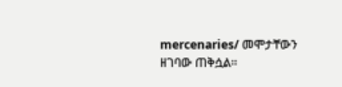mercenaries/ መሞታቸውን ዘገባው ጠቅሷል።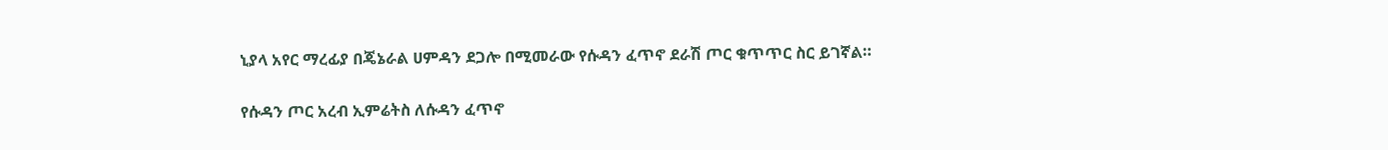ኒያላ አየር ማረፊያ በጄኔራል ሀምዳን ደጋሎ በሚመራው የሱዳን ፈጥኖ ደራሽ ጦር ቁጥጥር ስር ይገኛል።

የሱዳን ጦር አረብ ኢምሬትስ ለሱዳን ፈጥኖ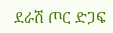ደራሽ ጦር ድጋፍ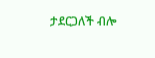ታደርጋለች ብሎ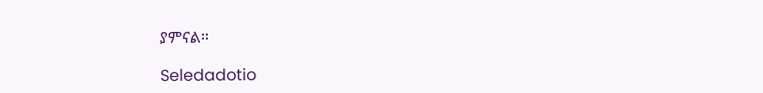ያምናል።

Seledadotio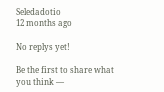Seledadotio
12 months ago

No replys yet!

Be the first to share what you think —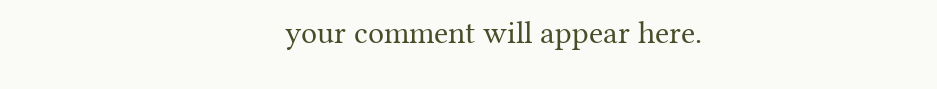your comment will appear here.